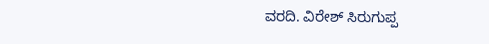ವರದಿ. ವಿರೇಶ್ ಸಿರುಗುಪ್ಪ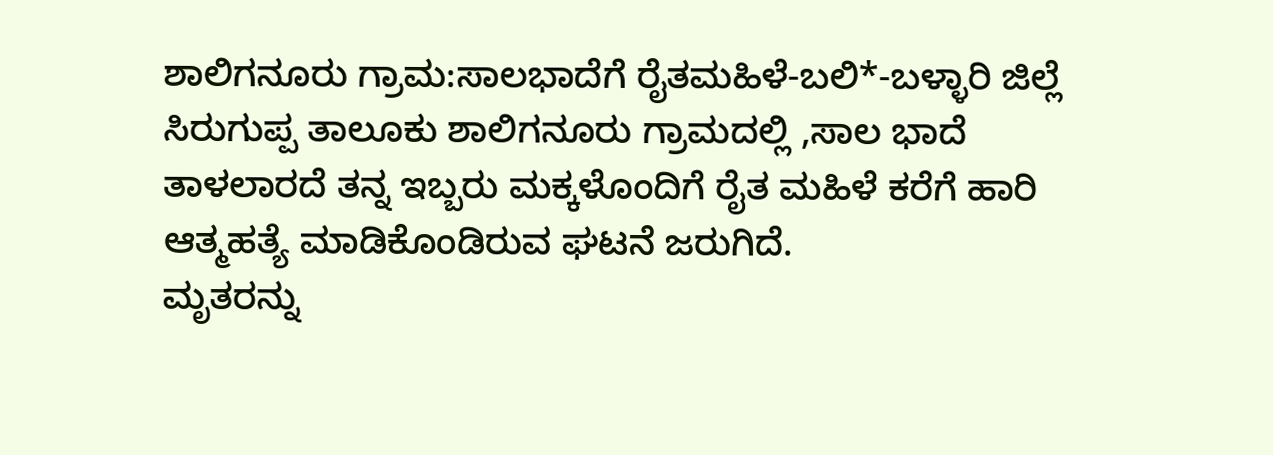ಶಾಲಿಗನೂರು ಗ್ರಾಮ:ಸಾಲಭಾದೆಗೆ ರೈತಮಹಿಳೆ-ಬಲಿ*-ಬಳ್ಳಾರಿ ಜಿಲ್ಲೆ ಸಿರುಗುಪ್ಪ ತಾಲೂಕು ಶಾಲಿಗನೂರು ಗ್ರಾಮದಲ್ಲಿ ,ಸಾಲ ಭಾದೆ ತಾಳಲಾರದೆ ತನ್ನ ಇಬ್ಬರು ಮಕ್ಕಳೊಂದಿಗೆ ರೈತ ಮಹಿಳೆ ಕರೆಗೆ ಹಾರಿ ಆತ್ಮಹತ್ಯೆ ಮಾಡಿಕೊಂಡಿರುವ ಘಟನೆ ಜರುಗಿದೆ.
ಮೃತರನ್ನು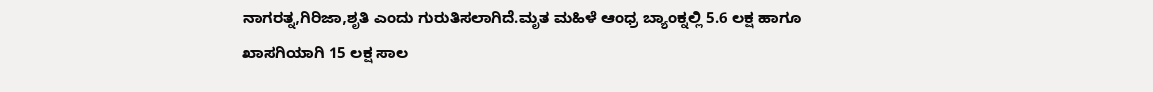ನಾಗರತ್ನ,ಗಿರಿಜಾ,ಶೃತಿ ಎಂದು ಗುರುತಿಸಲಾಗಿದೆ.ಮೃತ ಮಹಿಳೆ ಆಂಧ್ರ ಬ್ಯಾಂಕ್ನಲ್ಲಿ 5.6 ಲಕ್ಷ ಹಾಗೂ ಖಾಸಗಿಯಾಗಿ 15 ಲಕ್ಷ ಸಾಲ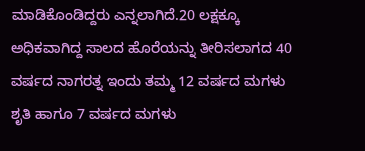ಮಾಡಿಕೊಂಡಿದ್ದರು ಎನ್ನಲಾಗಿದೆ.20 ಲಕ್ಷಕ್ಕೂ ಅಧಿಕವಾಗಿದ್ದ ಸಾಲದ ಹೊರೆಯನ್ನು ತೀರಿಸಲಾಗದ 40 ವರ್ಷದ ನಾಗರತ್ನ ಇಂದು ತಮ್ಮ 12 ವರ್ಷದ ಮಗಳು ಶೃತಿ ಹಾಗೂ 7 ವರ್ಷದ ಮಗಳು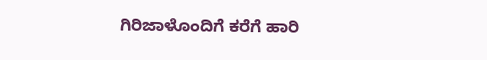ಗಿರಿಜಾಳೊಂದಿಗೆ ಕರೆಗೆ ಹಾರಿ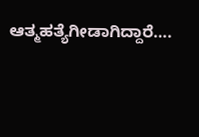ಆತ್ಮಹತ್ಯೆಗೀಡಾಗಿದ್ದಾರೆ….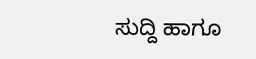ಸುದ್ದಿ ಹಾಗೂ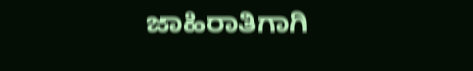ಜಾಹಿರಾತಿಗಾಗಿ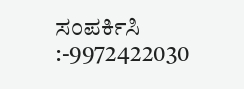ಸಂಪರ್ಕಿಸಿ :-9972422030